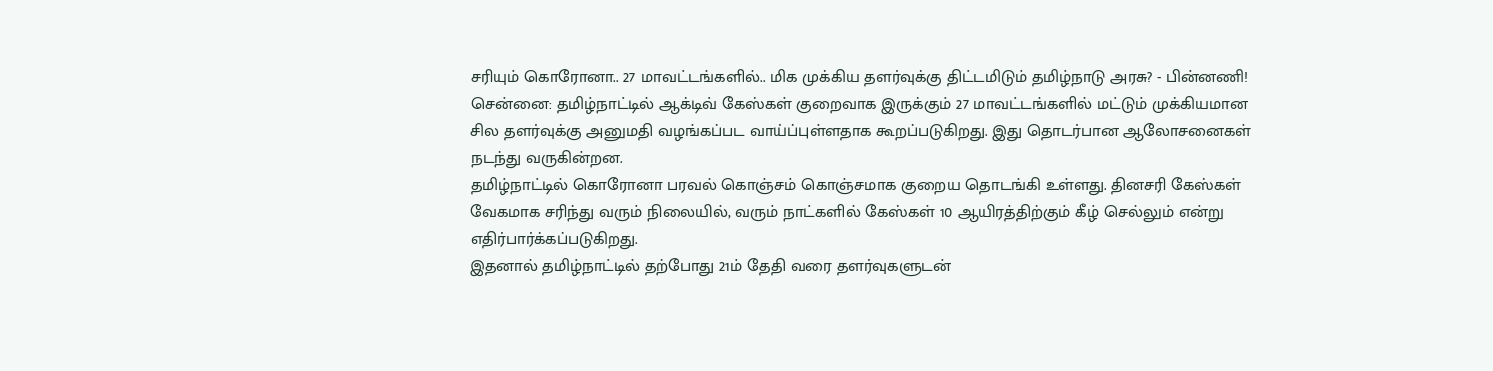சரியும் கொரோனா.. 27 மாவட்டங்களில்.. மிக முக்கிய தளர்வுக்கு திட்டமிடும் தமிழ்நாடு அரசு? - பின்னணி!
சென்னை: தமிழ்நாட்டில் ஆக்டிவ் கேஸ்கள் குறைவாக இருக்கும் 27 மாவட்டங்களில் மட்டும் முக்கியமான சில தளர்வுக்கு அனுமதி வழங்கப்பட வாய்ப்புள்ளதாக கூறப்படுகிறது. இது தொடர்பான ஆலோசனைகள் நடந்து வருகின்றன.
தமிழ்நாட்டில் கொரோனா பரவல் கொஞ்சம் கொஞ்சமாக குறைய தொடங்கி உள்ளது. தினசரி கேஸ்கள் வேகமாக சரிந்து வரும் நிலையில், வரும் நாட்களில் கேஸ்கள் 10 ஆயிரத்திற்கும் கீழ் செல்லும் என்று எதிர்பார்க்கப்படுகிறது.
இதனால் தமிழ்நாட்டில் தற்போது 21ம் தேதி வரை தளர்வுகளுடன்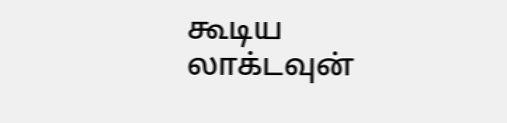கூடிய லாக்டவுன்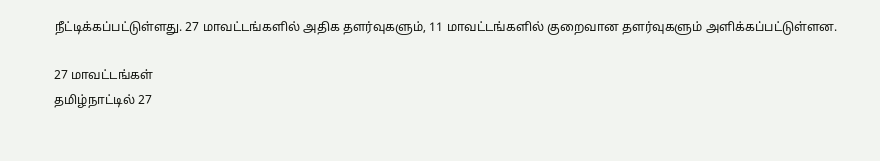நீட்டிக்கப்பட்டுள்ளது. 27 மாவட்டங்களில் அதிக தளர்வுகளும், 11 மாவட்டங்களில் குறைவான தளர்வுகளும் அளிக்கப்பட்டுள்ளன.

27 மாவட்டங்கள்
தமிழ்நாட்டில் 27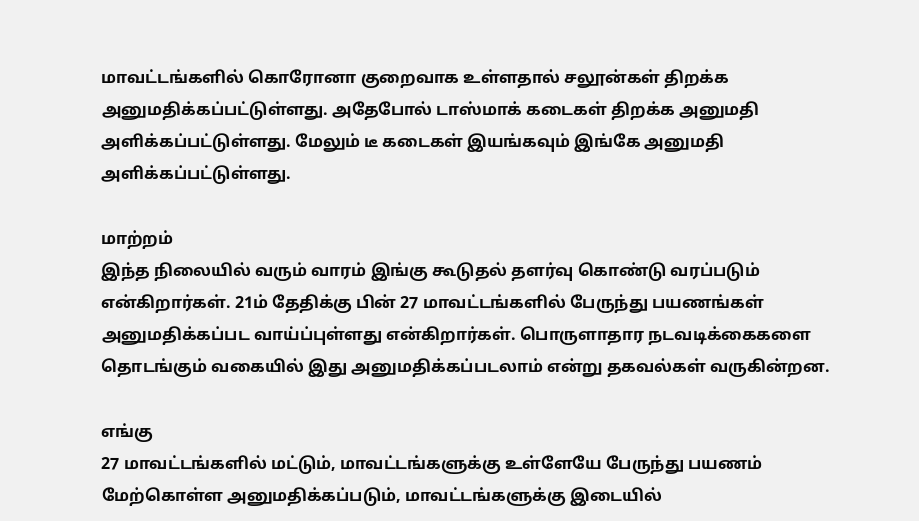மாவட்டங்களில் கொரோனா குறைவாக உள்ளதால் சலூன்கள் திறக்க அனுமதிக்கப்பட்டுள்ளது. அதேபோல் டாஸ்மாக் கடைகள் திறக்க அனுமதி அளிக்கப்பட்டுள்ளது. மேலும் டீ கடைகள் இயங்கவும் இங்கே அனுமதி அளிக்கப்பட்டுள்ளது.

மாற்றம்
இந்த நிலையில் வரும் வாரம் இங்கு கூடுதல் தளர்வு கொண்டு வரப்படும் என்கிறார்கள். 21ம் தேதிக்கு பின் 27 மாவட்டங்களில் பேருந்து பயணங்கள் அனுமதிக்கப்பட வாய்ப்புள்ளது என்கிறார்கள். பொருளாதார நடவடிக்கைகளை தொடங்கும் வகையில் இது அனுமதிக்கப்படலாம் என்று தகவல்கள் வருகின்றன.

எங்கு
27 மாவட்டங்களில் மட்டும், மாவட்டங்களுக்கு உள்ளேயே பேருந்து பயணம் மேற்கொள்ள அனுமதிக்கப்படும், மாவட்டங்களுக்கு இடையில்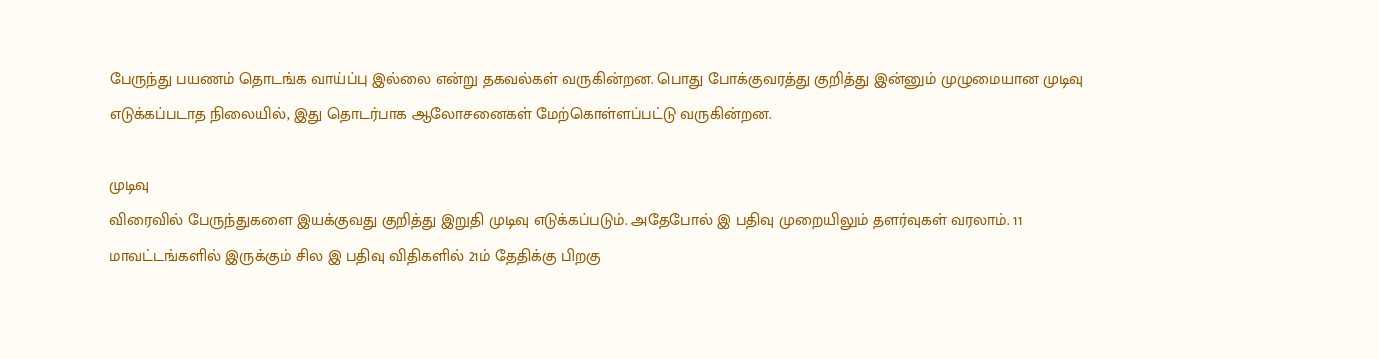பேருந்து பயணம் தொடங்க வாய்ப்பு இல்லை என்று தகவல்கள் வருகின்றன. பொது போக்குவரத்து குறித்து இன்னும் முழுமையான முடிவு எடுக்கப்படாத நிலையில், இது தொடர்பாக ஆலோசனைகள் மேற்கொள்ளப்பட்டு வருகின்றன.

முடிவு
விரைவில் பேருந்துகளை இயக்குவது குறித்து இறுதி முடிவு எடுக்கப்படும். அதேபோல் இ பதிவு முறையிலும் தளர்வுகள் வரலாம். 11 மாவட்டங்களில் இருக்கும் சில இ பதிவு விதிகளில் 21ம் தேதிக்கு பிறகு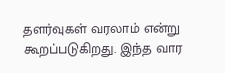தளர்வுகள் வரலாம் என்று கூறப்படுகிறது. இந்த வார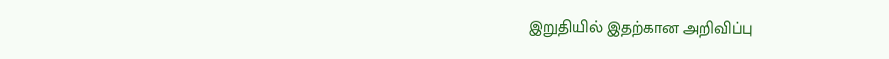இறுதியில் இதற்கான அறிவிப்பு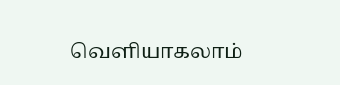வெளியாகலாம்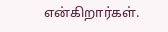என்கிறார்கள்.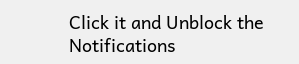Click it and Unblock the Notifications